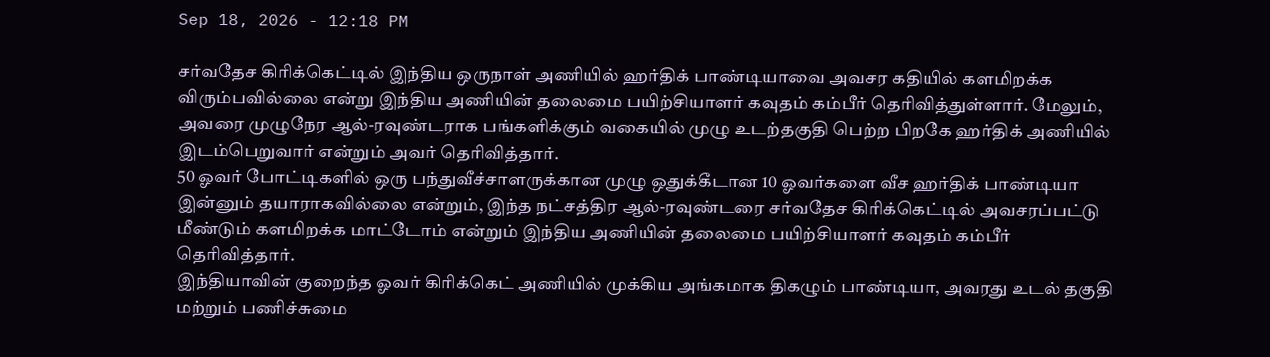Sep 18, 2026 - 12:18 PM

சர்வதேச கிரிக்கெட்டில் இந்திய ஒருநாள் அணியில் ஹர்திக் பாண்டியாவை அவசர கதியில் களமிறக்க விரும்பவில்லை என்று இந்திய அணியின் தலைமை பயிற்சியாளர் கவுதம் கம்பீர் தெரிவித்துள்ளார். மேலும், அவரை முழுநேர ஆல்-ரவுண்டராக பங்களிக்கும் வகையில் முழு உடற்தகுதி பெற்ற பிறகே ஹர்திக் அணியில் இடம்பெறுவார் என்றும் அவர் தெரிவித்தார்.
50 ஓவர் போட்டிகளில் ஒரு பந்துவீச்சாளருக்கான முழு ஒதுக்கீடான 10 ஓவர்களை வீச ஹர்திக் பாண்டியா இன்னும் தயாராகவில்லை என்றும், இந்த நட்சத்திர ஆல்-ரவுண்டரை சர்வதேச கிரிக்கெட்டில் அவசரப்பட்டு மீண்டும் களமிறக்க மாட்டோம் என்றும் இந்திய அணியின் தலைமை பயிற்சியாளர் கவுதம் கம்பீர் தெரிவித்தார்.
இந்தியாவின் குறைந்த ஓவர் கிரிக்கெட் அணியில் முக்கிய அங்கமாக திகழும் பாண்டியா, அவரது உடல் தகுதி மற்றும் பணிச்சுமை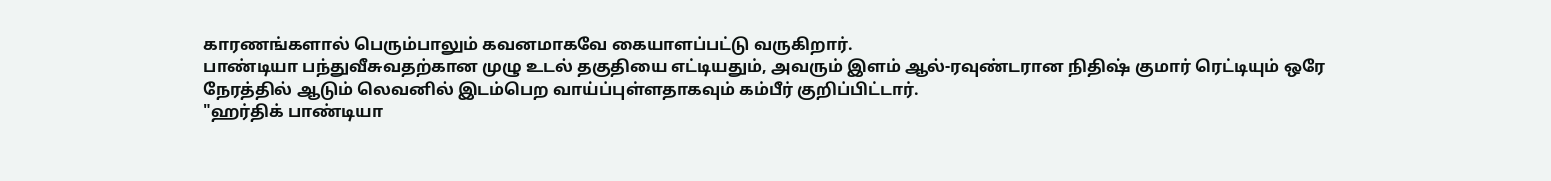காரணங்களால் பெரும்பாலும் கவனமாகவே கையாளப்பட்டு வருகிறார்.
பாண்டியா பந்துவீசுவதற்கான முழு உடல் தகுதியை எட்டியதும், அவரும் இளம் ஆல்-ரவுண்டரான நிதிஷ் குமார் ரெட்டியும் ஒரே நேரத்தில் ஆடும் லெவனில் இடம்பெற வாய்ப்புள்ளதாகவும் கம்பீர் குறிப்பிட்டார்.
"ஹர்திக் பாண்டியா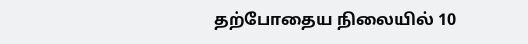தற்போதைய நிலையில் 10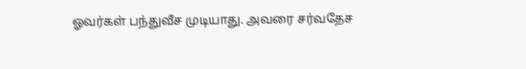ஓவர்கள் பந்துவீச முடியாது. அவரை சர்வதேச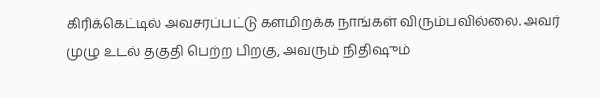கிரிக்கெட்டில் அவசரப்பட்டு களமிறக்க நாங்கள் விரும்பவில்லை. அவர் முழு உடல் தகுதி பெற்ற பிறகு, அவரும் நிதிஷும்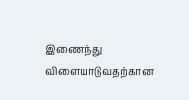இணைந்து விளையாடுவதற்கான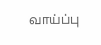வாய்ப்பு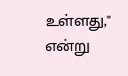உள்ளது," என்று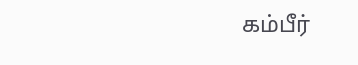கம்பீர்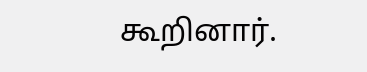கூறினார்.